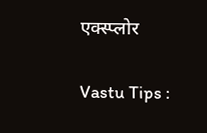एक्स्प्लोर

Vastu Tips :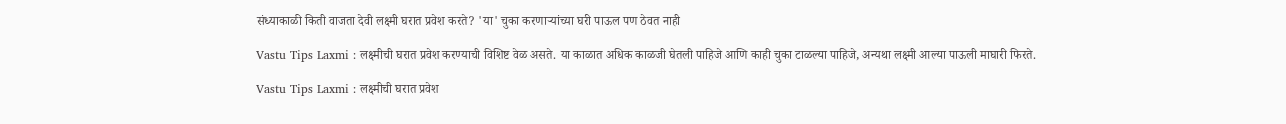संध्याकाळी किती वाजता देवी लक्ष्मी घरात प्रवेश करते? 'या' चुका करणाऱ्यांच्या घरी पाऊल पण ठेवत नाही

Vastu Tips Laxmi : लक्ष्मीची घरात प्रवेश करण्याची विशिष्ट वेळ असते. या काळात अधिक काळजी घेतली पाहिजे आणि काही चुका टाळल्या पाहिजे, अन्यथा लक्ष्मी आल्या पाऊली माघारी फिरते.

Vastu Tips Laxmi : लक्ष्मीची घरात प्रवेश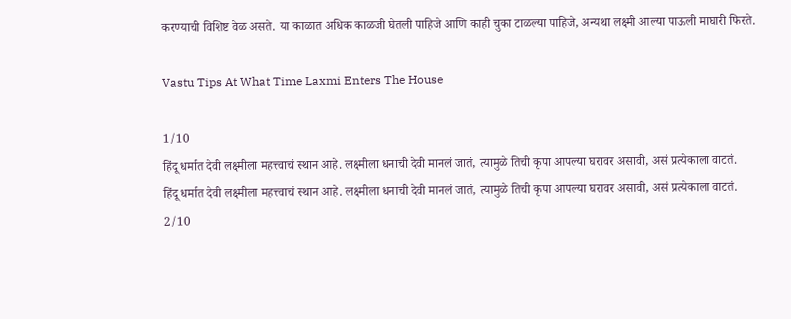करण्याची विशिष्ट वेळ असते. या काळात अधिक काळजी घेतली पाहिजे आणि काही चुका टाळल्या पाहिजे, अन्यथा लक्ष्मी आल्या पाऊली माघारी फिरते.

Vastu Tips At What Time Laxmi Enters The House

1/10
हिंदू धर्मात देवी लक्ष्मीला महत्त्वाचं स्थान आहे. लक्ष्मीला धनाची देवी मानलं जातं, त्यामुळे तिची कृपा आपल्या घरावर असावी, असं प्रत्येकाला वाटतं.
हिंदू धर्मात देवी लक्ष्मीला महत्त्वाचं स्थान आहे. लक्ष्मीला धनाची देवी मानलं जातं, त्यामुळे तिची कृपा आपल्या घरावर असावी, असं प्रत्येकाला वाटतं.
2/10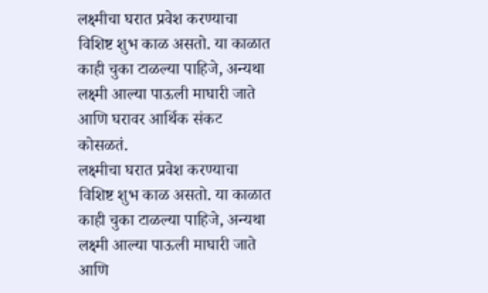लक्ष्मीचा घरात प्रवेश करण्याचा विशिष्ट शुभ काळ असतो. या काळात काही चुका टाळल्या पाहिजे, अन्यथा लक्ष्मी आल्या पाऊली माघारी जाते आणि घरावर आर्थिक संकट कोसळतं.
लक्ष्मीचा घरात प्रवेश करण्याचा विशिष्ट शुभ काळ असतो. या काळात काही चुका टाळल्या पाहिजे, अन्यथा लक्ष्मी आल्या पाऊली माघारी जाते आणि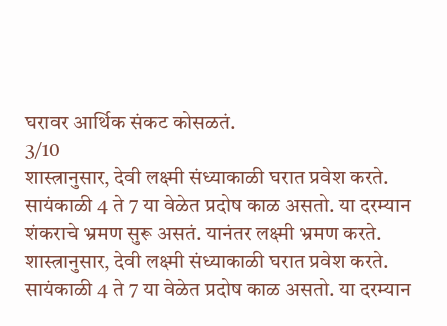घरावर आर्थिक संकट कोसळतं.
3/10
शास्त्रानुसार, देवी लक्ष्मी संध्याकाळी घरात प्रवेश करते. सायंकाळी 4 ते 7 या वेळेत प्रदोष काळ असतो. या दरम्यान शंकराचे भ्रमण सुरू असतं. यानंतर लक्ष्मी भ्रमण करते.
शास्त्रानुसार, देवी लक्ष्मी संध्याकाळी घरात प्रवेश करते. सायंकाळी 4 ते 7 या वेळेत प्रदोष काळ असतो. या दरम्यान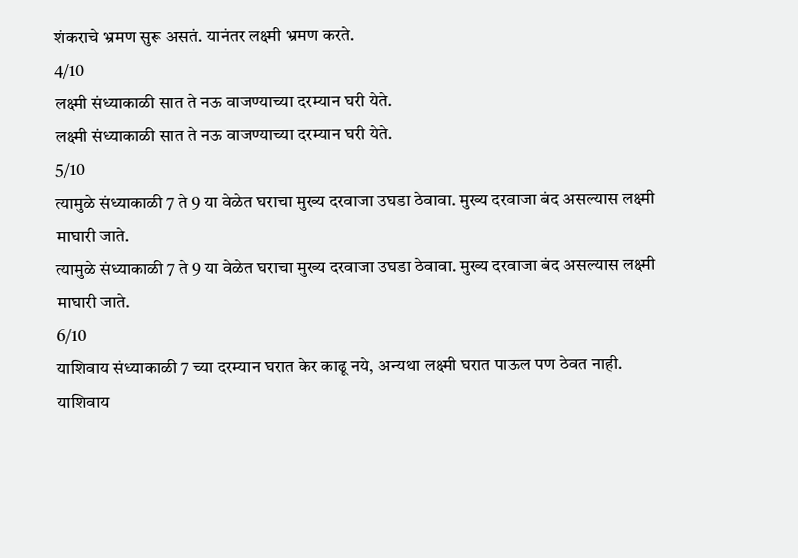शंकराचे भ्रमण सुरू असतं. यानंतर लक्ष्मी भ्रमण करते.
4/10
लक्ष्मी संध्याकाळी सात ते नऊ वाजण्याच्या दरम्यान घरी येते.
लक्ष्मी संध्याकाळी सात ते नऊ वाजण्याच्या दरम्यान घरी येते.
5/10
त्यामुळे संध्याकाळी 7 ते 9 या वेळेत घराचा मुख्य दरवाजा उघडा ठेवावा. मुख्य दरवाजा बंद असल्यास लक्ष्मी माघारी जाते.
त्यामुळे संध्याकाळी 7 ते 9 या वेळेत घराचा मुख्य दरवाजा उघडा ठेवावा. मुख्य दरवाजा बंद असल्यास लक्ष्मी माघारी जाते.
6/10
याशिवाय संध्याकाळी 7 च्या दरम्यान घरात केर काढू नये, अन्यथा लक्ष्मी घरात पाऊल पण ठेवत नाही.
याशिवाय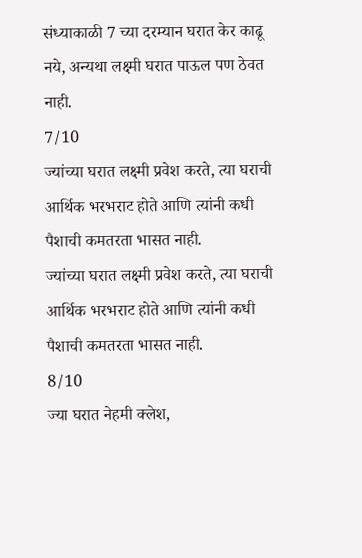संध्याकाळी 7 च्या दरम्यान घरात केर काढू नये, अन्यथा लक्ष्मी घरात पाऊल पण ठेवत नाही.
7/10
ज्यांच्या घरात लक्ष्मी प्रवेश करते, त्या घराची आर्थिक भरभराट होते आणि त्यांनी कधी पैशाची कमतरता भासत नाही.
ज्यांच्या घरात लक्ष्मी प्रवेश करते, त्या घराची आर्थिक भरभराट होते आणि त्यांनी कधी पैशाची कमतरता भासत नाही.
8/10
ज्या घरात नेहमी क्लेश,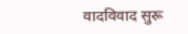वादविवाद सुरू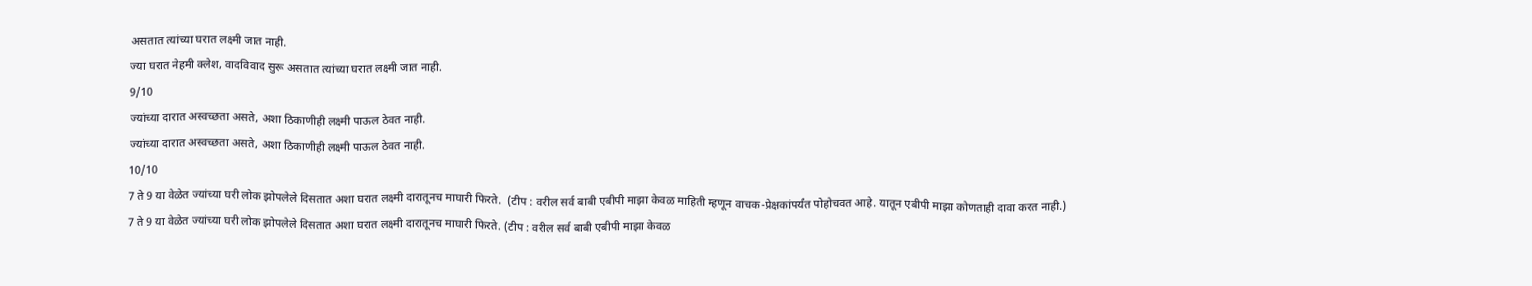असतात त्यांच्या घरात लक्ष्मी जात नाही.
ज्या घरात नेहमी क्लेश, वादविवाद सुरू असतात त्यांच्या घरात लक्ष्मी जात नाही.
9/10
ज्यांच्या दारात अस्वच्छता असते, अशा ठिकाणीही लक्ष्मी पाऊल ठेवत नाही.
ज्यांच्या दारात अस्वच्छता असते, अशा ठिकाणीही लक्ष्मी पाऊल ठेवत नाही.
10/10
7 ते 9 या वेळेत ज्यांच्या घरी लोक झोपलेले दिसतात अशा घरात लक्ष्मी दारातूनच माघारी फिरते.  (टीप : वरील सर्व बाबी एबीपी माझा केवळ माहिती म्हणून वाचक-प्रेक्षकांपर्यंत पोहोचवत आहे. यातून एबीपी माझा कोणताही दावा करत नाही.)
7 ते 9 या वेळेत ज्यांच्या घरी लोक झोपलेले दिसतात अशा घरात लक्ष्मी दारातूनच माघारी फिरते. (टीप : वरील सर्व बाबी एबीपी माझा केवळ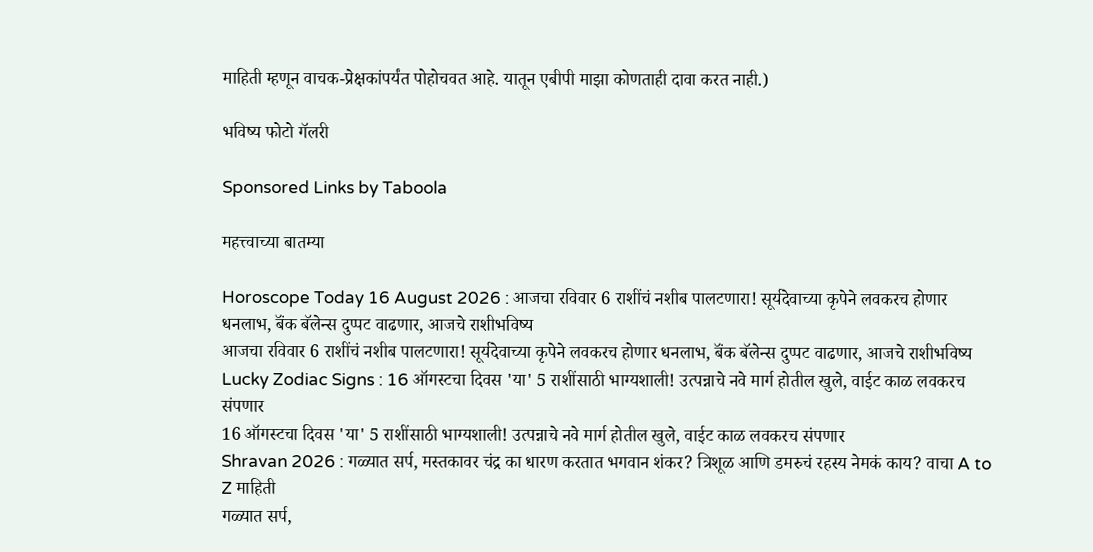माहिती म्हणून वाचक-प्रेक्षकांपर्यंत पोहोचवत आहे. यातून एबीपी माझा कोणताही दावा करत नाही.)

भविष्य फोटो गॅलरी

Sponsored Links by Taboola

महत्त्वाच्या बातम्या

Horoscope Today 16 August 2026 : आजचा रविवार 6 राशींचं नशीब पालटणारा! सूर्यदेवाच्या कृपेने लवकरच होणार धनलाभ, बॅंक बॅलेन्स दुप्पट वाढणार, आजचे राशीभविष्य
आजचा रविवार 6 राशींचं नशीब पालटणारा! सूर्यदेवाच्या कृपेने लवकरच होणार धनलाभ, बॅंक बॅलेन्स दुप्पट वाढणार, आजचे राशीभविष्य
Lucky Zodiac Signs : 16 ऑगस्टचा दिवस 'या' 5 राशींसाठी भाग्यशाली! उत्पन्नाचे नवे मार्ग होतील खुले, वाईट काळ लवकरच संपणार
16 ऑगस्टचा दिवस 'या' 5 राशींसाठी भाग्यशाली! उत्पन्नाचे नवे मार्ग होतील खुले, वाईट काळ लवकरच संपणार
Shravan 2026 : गळ्यात सर्प, मस्तकावर चंद्र का धारण करतात भगवान शंकर? त्रिशूळ आणि डमरुचं रहस्य नेमकं काय? वाचा A to Z माहिती
गळ्यात सर्प,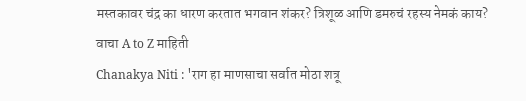मस्तकावर चंद्र का धारण करतात भगवान शंकर? त्रिशूळ आणि डमरुचं रहस्य नेमकं काय? वाचा A to Z माहिती
Chanakya Niti : 'राग हा माणसाचा सर्वात मोठा शत्रू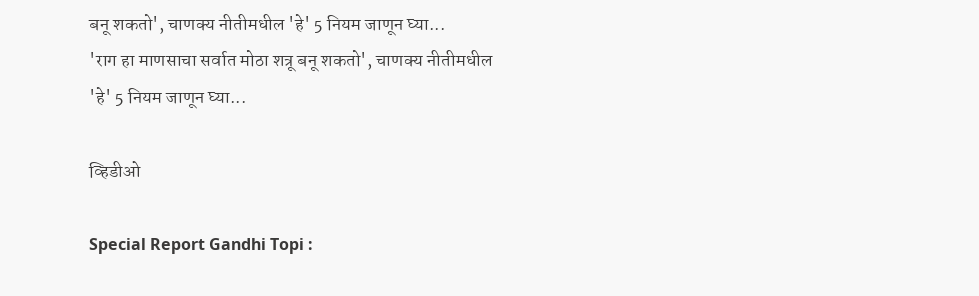बनू शकतो', चाणक्य नीतीमधील 'हे' 5 नियम जाणून घ्या...
'राग हा माणसाचा सर्वात मोठा शत्रू बनू शकतो', चाणक्य नीतीमधील 'हे' 5 नियम जाणून घ्या...

व्हिडीओ

Special Report Gandhi Topi :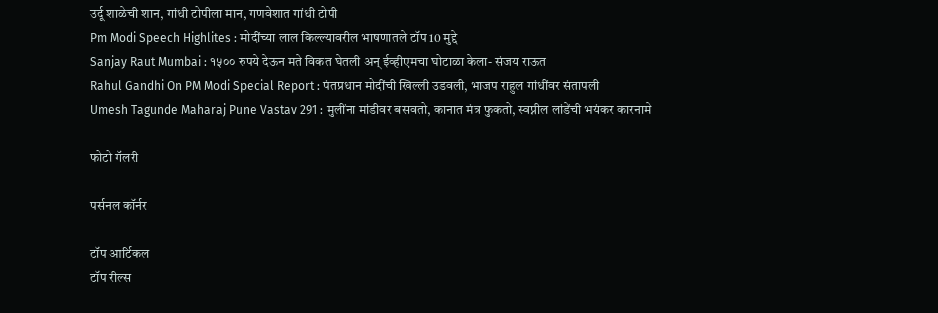उर्दू शाळेची शान, गांधी टोपीला मान, गणवेशात गांधी टोपी
Pm Modi Speech Highlites : मोदींच्या लाल किल्ल्यावरील भाषणातले टॉप 10 मुद्दे
Sanjay Raut Mumbai : १५०० रुपये देऊन मते विकत घेतली अन् ईव्हीएमचा घोटाळा केला- संजय राऊत
Rahul Gandhi On PM Modi Special Report : पंतप्रधान मोदींची खिल्ली उडवली, भाजप राहुल गांधींवर संतापली
Umesh Tagunde Maharaj Pune Vastav 291 : मुलींना मांडीवर बसवतो, कानात मंत्र फुकतो, स्वप्नील लांडेंची भयंकर कारनामे

फोटो गॅलरी

पर्सनल कॉर्नर

टॉप आर्टिकल
टॉप रील्स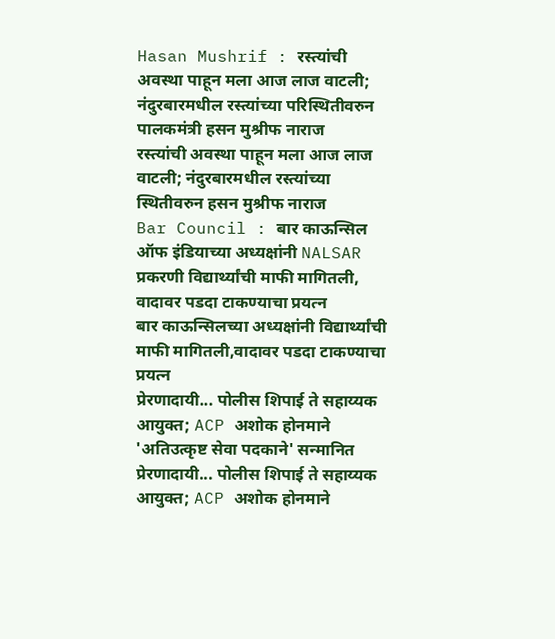Hasan Mushrif : रस्त्यांची अवस्था पाहून मला आज लाज वाटली; नंदुरबारमधील रस्त्यांच्या परिस्थितीवरुन पालकमंत्री हसन मुश्रीफ नाराज
रस्त्यांची अवस्था पाहून मला आज लाज वाटली; नंदुरबारमधील रस्त्यांच्या स्थितीवरुन हसन मुश्रीफ नाराज
Bar Council : बार काऊन्सिल ऑफ इंडियाच्या अध्यक्षांनी NALSAR प्रकरणी विद्यार्थ्यांची माफी मागितली, वादावर पडदा टाकण्याचा प्रयत्न
बार काऊन्सिलच्या अध्यक्षांनी विद्यार्थ्यांची माफी मागितली,वादावर पडदा टाकण्याचा प्रयत्न
प्रेरणादायी... पोलीस शिपाई ते सहाय्यक आयुक्त; ACP अशोक होनमाने 'अतिउत्कृष्ट सेवा पदकाने' सन्मानित
प्रेरणादायी... पोलीस शिपाई ते सहाय्यक आयुक्त; ACP अशोक होनमाने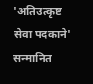'अतिउत्कृष्ट सेवा पदकाने' सन्मानित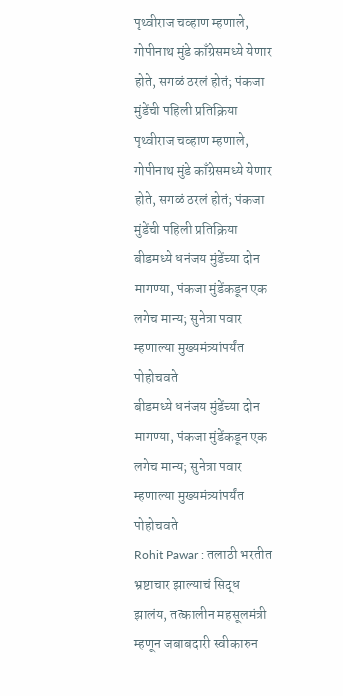पृथ्वीराज चव्हाण म्हणाले, गोपीनाथ मुंडे काँग्रेसमध्ये येणार होते, सगळं ठरलं होतं; पंकजा मुंडेंची पहिली प्रतिक्रिया
पृथ्वीराज चव्हाण म्हणाले, गोपीनाथ मुंडे काँग्रेसमध्ये येणार होते, सगळं ठरलं होतं; पंकजा मुंडेंची पहिली प्रतिक्रिया
बीडमध्ये धनंजय मुंडेंच्या दोन मागण्या, पंकजा मुंडेंकडून एक लगेच मान्य; सुनेत्रा पवार म्हणाल्या मुख्यमंत्र्यांपर्यंत पोहोचवते
बीडमध्ये धनंजय मुंडेंच्या दोन मागण्या, पंकजा मुंडेंकडून एक लगेच मान्य; सुनेत्रा पवार म्हणाल्या मुख्यमंत्र्यांपर्यंत पोहोचवते
Rohit Pawar : तलाठी भरतीत भ्रष्टाचार झाल्याचं सिद्ध झालंय, तत्कालीन महसूलमंत्री म्हणून जबाबदारी स्वीकारुन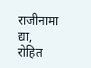राजीनामा द्या, रोहित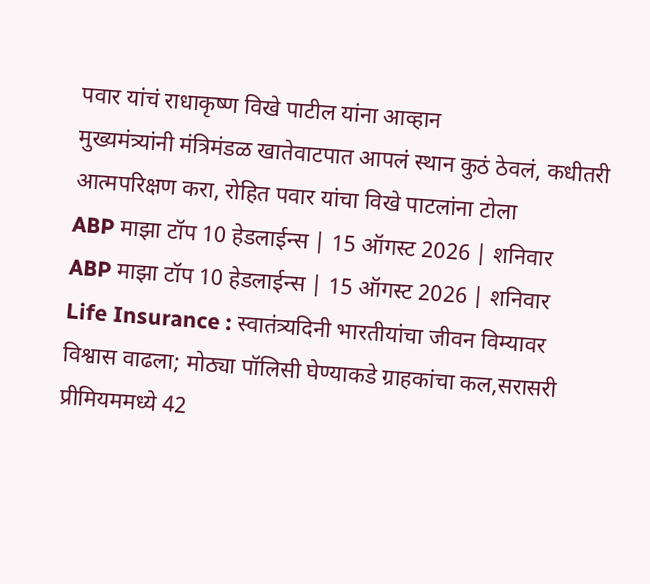पवार यांचं राधाकृष्ण विखे पाटील यांना आव्हान
मुख्यमंत्र्यांनी मंत्रिमंडळ खातेवाटपात आपलं स्थान कुठं ठेवलं, कधीतरी आत्मपरिक्षण करा, रोहित पवार यांचा विखे पाटलांना टोला
ABP माझा टॉप 10 हेडलाईन्स | 15 ऑगस्ट 2026 | शनिवार
ABP माझा टॉप 10 हेडलाईन्स | 15 ऑगस्ट 2026 | शनिवार
Life Insurance : स्वातंत्र्यदिनी भारतीयांचा जीवन विम्यावर विश्वास वाढला; मोठ्या पॉलिसी घेण्याकडे ग्राहकांचा कल,सरासरी प्रीमियममध्ये 42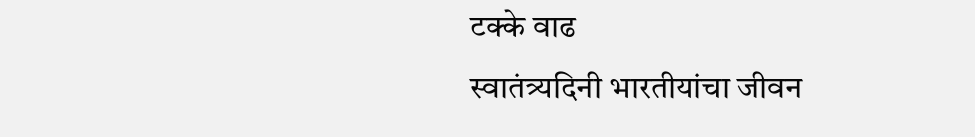टक्के वाढ
स्वातंत्र्यदिनी भारतीयांचा जीवन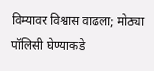विम्यावर विश्वास वाढला; मोठ्या पॉलिसी घेण्याकडे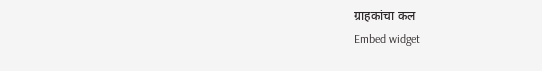ग्राहकांचा कल
Embed widget